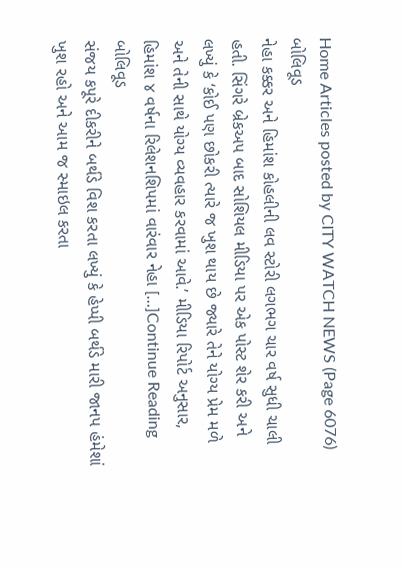Home Articles posted by CITY WATCH NEWS (Page 6076)
બોલિવૂડ
નેહા કક્કર અને હિમાંશ કોહલીની લવ સ્ટોરી લગભગ ચાર વર્ષ સુધી ચાલી હતી. સિંગરે બ્રેકઅપ બાદ સોશિયલ મીડિયા પર એક પોસ્ટ શેર કરી અને લખ્યું કે ‘કોઈ પણ છોકરી ત્યારે જ ખુશ થાય છે જ્યારે તેને યોગ્ય પ્રેમ મળે અને તેની સાથે યોગ્ય વ્યવહાર કરવામાં આવે.’ મીડિયા રિપોર્ટ અનુસાર, હિમાંશ ૪ વર્ષના રિલેશનશિપમાં વારંવાર નેહા […]Continue Reading
બોલિવૂડ
સંજય કપૂરે દીકરીને બર્થડે વિશ કરતા લખ્યું કે હેપ્પી બર્થડે મારી જાનપ હંમેશાં ખુશ રહો અને આમ જ સ્માઇલ કરતા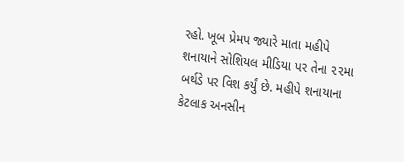રહો. ખૂબ પ્રેમપ જ્યારે માતા મહીપે શનાયાને સોશિયલ મીડિયા પર તેના ૨૨મા બર્થડે પર વિશ કર્યું છે. મહીપે શનાયાના કેટલાક અનસીન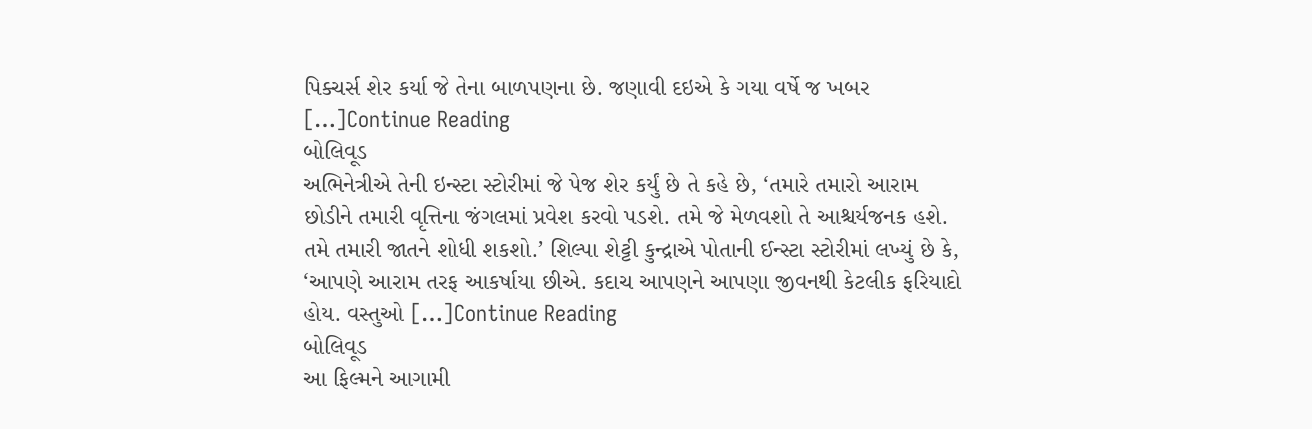પિક્ચર્સ શેર કર્યા જે તેના બાળપણના છે. જણાવી દઇએ કે ગયા વર્ષે જ ખબર […]Continue Reading
બોલિવૂડ
અભિનેત્રીએ તેની ઇન્સ્ટા સ્ટોરીમાં જે પેજ શેર કર્યું છે તે કહે છે, ‘તમારે તમારો આરામ છોડીને તમારી વૃત્તિના જંગલમાં પ્રવેશ કરવો પડશે. તમે જે મેળવશો તે આશ્ચર્યજનક હશે. તમે તમારી જાતને શોધી શકશો.’ શિલ્પા શેટ્ટી કુન્દ્રાએ પોતાની ઈન્સ્ટા સ્ટોરીમાં લખ્યું છે કે, ‘આપણે આરામ તરફ આકર્ષાયા છીએ. કદાચ આપણને આપણા જીવનથી કેટલીક ફરિયાદો હોય. વસ્તુઓ […]Continue Reading
બોલિવૂડ
આ ફિલ્મને આગામી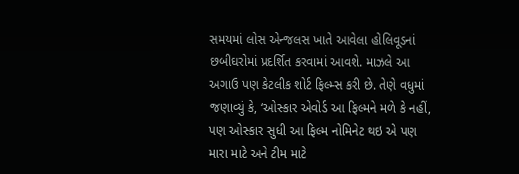સમયમાં લોસ એન્જલસ ખાતે આવેલા હોલિવૂડનાં છબીઘરોમાં પ્રદર્શિત કરવામાં આવશે. માઝલે આ અગાઉ પણ કેટલીક શોર્ટ ફિલ્મ્સ કરી છે. તેણે વધુમાં જણાવ્યું કે, ‘ઓસ્કાર એવોર્ડ આ ફિલ્મને મળે કે નહીં, પણ ઓસ્કાર સુધી આ ફિલ્મ નોમિનેટ થઇ એ પણ મારા માટે અને ટીમ માટે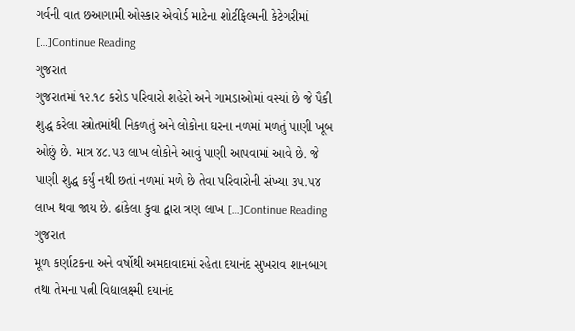ગર્વની વાત છઆગામી ઓસ્કાર એવોર્ડ માટેના શોર્ટફિલ્મની કેટેગરીમાં […]Continue Reading
ગુજરાત
ગુજરાતમાં ૧૨.૧૮ કરોડ પરિવારો શહેરો અને ગામડાઓમાં વસ્યાં છે જે પૈકી શુદ્ધ કરેલા સ્ત્રોતમાંથી નિકળતું અને લોકોના ઘરના નળમાં મળતું પાણી ખૂબ ઓછું છે. માત્ર ૪૮.૫૩ લાખ લોકોને આવું પાણી આપવામાં આવે છે. જે પાણી શુદ્ધ કર્યું નથી છતાં નળમાં મળે છે તેવા પરિવારોની સંખ્યા ૩૫.૫૪ લાખ થવા જાય છે. ઢાંકેલા કુવા દ્વારા ત્રણ લાખ […]Continue Reading
ગુજરાત
મૂળ કર્ણાટકના અને વર્ષોથી અમદાવાદમાં રહેતા દયાનંદ સુખરાવ શાનબાગ તથા તેમના પત્ની વિદ્યાલક્ષ્મી દયાનંદ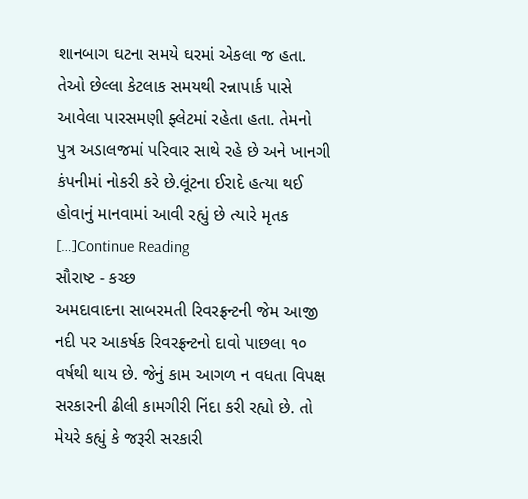શાનબાગ ઘટના સમયે ઘરમાં એકલા જ હતા. તેઓ છેલ્લા કેટલાક સમયથી રન્નાપાર્ક પાસે આવેલા પારસમણી ફ્લેટમાં રહેતા હતા. તેમનો પુત્ર અડાલજમાં પરિવાર સાથે રહે છે અને ખાનગી કંપનીમાં નોકરી કરે છે.લૂંટના ઈરાદે હત્યા થઈ હોવાનું માનવામાં આવી રહ્યું છે ત્યારે મૃતક […]Continue Reading
સૌરાષ્ટ - કચ્છ
અમદાવાદના સાબરમતી રિવરફ્રન્ટની જેમ આજી નદી પર આકર્ષક રિવરફ્રન્ટનો દાવો પાછલા ૧૦ વર્ષથી થાય છે. જેનું કામ આગળ ન વધતા વિપક્ષ સરકારની ઢીલી કામગીરી નિંદા કરી રહ્યો છે. તો મેયરે કહ્યું કે જરૂરી સરકારી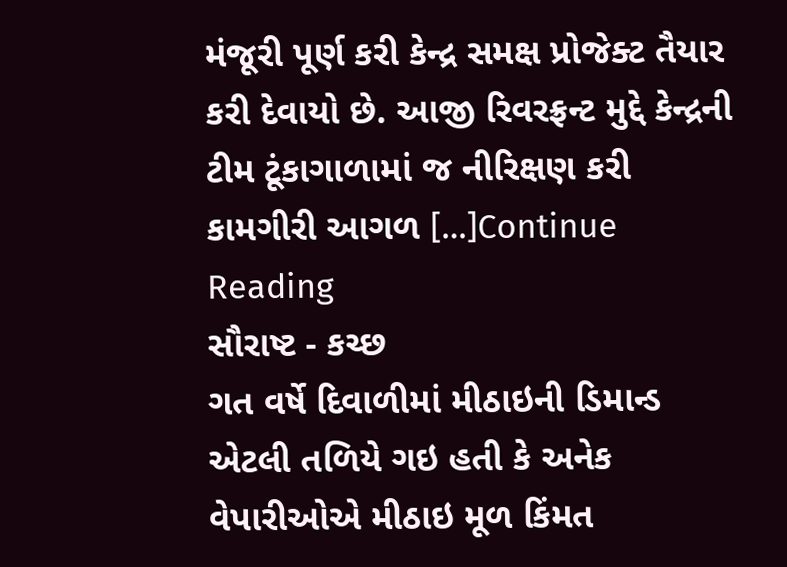મંજૂરી પૂર્ણ કરી કેન્દ્ર સમક્ષ પ્રોજેક્ટ તૈયાર કરી દેવાયો છે. આજી રિવરફ્રન્ટ મુદ્દે કેન્દ્રની ટીમ ટૂંકાગાળામાં જ નીરિક્ષણ કરી કામગીરી આગળ […]Continue Reading
સૌરાષ્ટ - કચ્છ
ગત વર્ષે દિવાળીમાં મીઠાઇની ડિમાન્ડ એટલી તળિયે ગઇ હતી કે અનેક વેપારીઓએ મીઠાઇ મૂળ કિંમત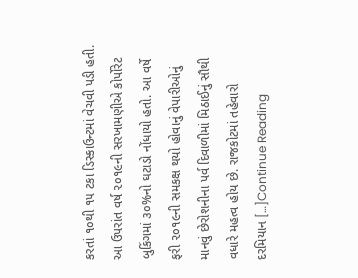કરતાં ૧૦થી ૧૫ ટકા ડિસ્કાઉન્ટમાં વેચવી પડી હતી. આ ઉપરાંત વર્ષ ૨૦૧૯ની સરખામણીએ કોર્પોરેટ બુકિંગમાં ૩૦%નો ઘટાડો નોંધાયો હતો. આ વર્ષે ફરી ૨૦૧૯ની સમકક્ષ થયો હોવાનું વેપારીઓનું માનવું છેરોશનીના પર્વ દિવાળીમાં મિઠાઈનું સૌથી વધારે મહત્વ હોય છે. રાજકોટમાં તહેવારો દરમિયાન […]Continue Reading